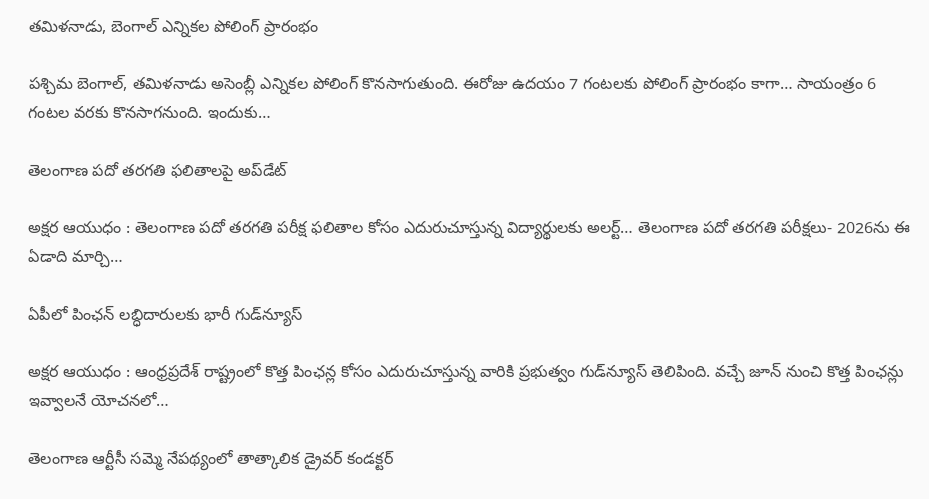తమిళనాడు, బెంగాల్ ఎన్నికల పోలింగ్ ప్రారంభం

పశ్చిమ బెంగాల్, తమిళనాడు అసెంబ్లీ ఎన్నికల పోలింగ్ కొనసాగుతుంది. ఈరోజు ఉదయం 7 గంటలకు పోలింగ్ ప్రారంభం కాగా… సాయంత్రం 6 గంటల వరకు కొనసాగనుంది. ఇందుకు…

తెలంగాణ పదో తరగతి ఫలితాలపై అప్‌డేట్

అక్షర ఆయుధం : తెలంగాణ పదో తరగతి పరీక్ష ఫలితాల కోసం ఎదురుచూస్తున్న విద్యార్థులకు అలర్ట్… తెలంగాణ పదో తరగతి పరీక్షలు- 2026ను ఈ ఏడాది మార్చి…

ఏపీలో పింఛన్ లబ్ధిదారులకు భారీ గుడ్‌న్యూస్

అక్షర ఆయుధం : ఆంధ్రప్రదేశ్ రాష్ట్రంలో కొత్త పింఛన్ల కోసం ఎదురుచూస్తున్న వారికి ప్రభుత్వం గుడ్‌న్యూస్ తెలిపింది. వచ్చే జూన్ నుంచి కొత్త పింఛన్లు ఇవ్వాలనే యోచనలో…

తెలంగాణ ఆర్టీసీ సమ్మె నేపథ్యంలో తాత్కాలిక డ్రైవర్ కండక్టర్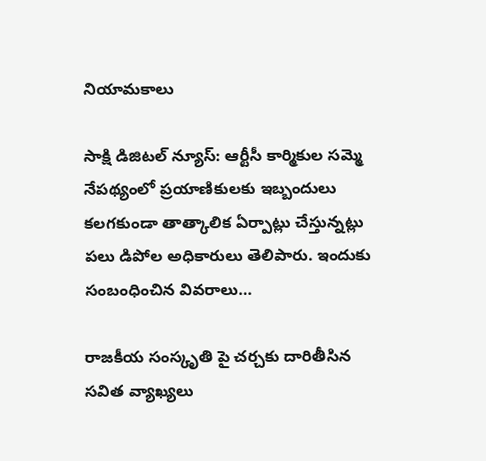నియామకాలు

సాక్షి డిజిటల్ న్యూస్: ఆర్టీసీ కార్మికుల సమ్మె నేపథ్యంలో ప్రయాణికులకు ఇబ్బందులు కలగకుండా తాత్కాలిక ఏర్పాట్లు చేస్తున్నట్లు పలు డిపోల అధికారులు తెలిపారు. ఇందుకు సంబంధించిన వివరాలు…

రాజకీయ సంస్కృతి పై చర్చకు దారితీసిన సవిత వ్యాఖ్యలు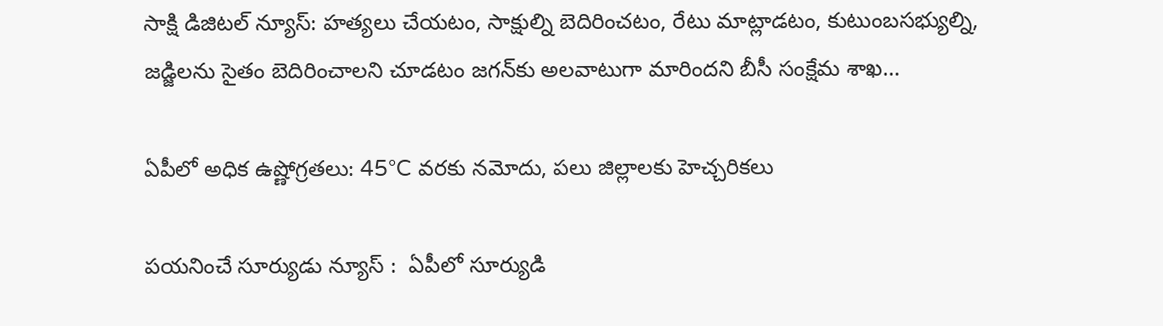సాక్షి డిజిటల్ న్యూస్: హత్యలు చేయటం, సాక్షుల్ని బెదిరించటం, రేటు మాట్లాడటం, కుటుంబసభ్యుల్ని, జడ్జిలను సైతం బెదిరించాలని చూడటం జగన్‌కు అలవాటుగా మారిందని బీసీ సంక్షేమ శాఖ…

ఏపీలో అధిక ఉష్ణోగ్రతలు: 45°C వరకు నమోదు, పలు జిల్లాలకు హెచ్చరికలు

పయనించే సూర్యుడు న్యూస్ :  ఏపీలో సూర్యుడి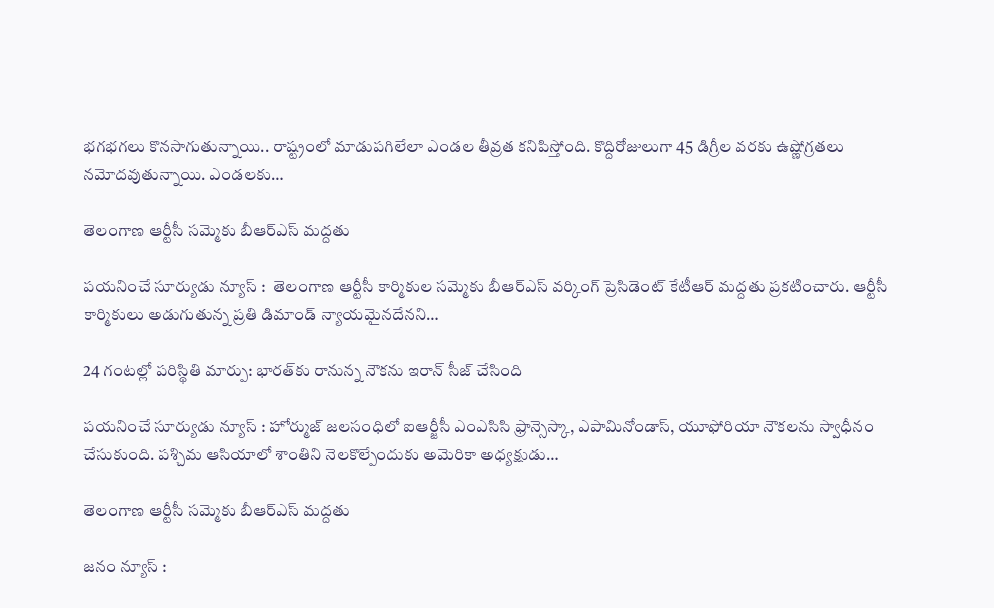భగభగలు కొనసాగుతున్నాయి.. రాష్ట్రంలో మాడుపగిలేలా ఎండల తీవ్రత కనిపిస్తోంది. కొద్దిరోజులుగా 45 డిగ్రీల వరకు ఉష్ణోగ్రతలు నమోదవుతున్నాయి. ఎండలకు…

తెలంగాణ ఆర్టీసీ సమ్మెకు బీఆర్ఎస్ మద్దతు

పయనించే సూర్యుడు న్యూస్ :  తెలంగాణ ఆర్టీసీ కార్మికుల సమ్మెకు బీఆర్ఎస్ వర్కింగ్ ప్రెసిడెంట్ కేటీఆర్ మద్దతు ప్రకటించారు. ఆర్టీసీ కార్మికులు అడుగుతున్న ప్రతి డిమాండ్ న్యాయమైనదేనని…

24 గంటల్లో పరిస్థితి మార్పు: భారత్‌కు రానున్న నౌకను ఇరాన్ సీజ్ చేసింది

పయనించే సూర్యుడు న్యూస్ : హోర్ముజ్ జలసంధిలో ఐఆర్జీసీ ఎంఎసిసి ఫ్రాన్సెస్కా, ఎపామినోండాస్, యూఫోరియా నౌకలను స్వాధీనం చేసుకుంది. పశ్చిమ ఆసియాలో శాంతిని నెలకొల్పేందుకు అమెరికా అధ్యక్షుడు…

తెలంగాణ ఆర్టీసీ సమ్మెకు బీఆర్ఎస్ మద్దతు

జనం న్యూస్ :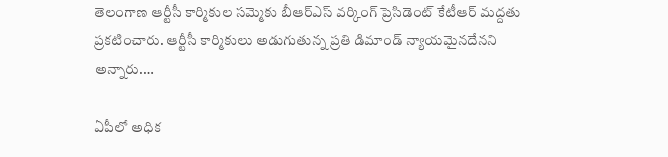తెలంగాణ ఆర్టీసీ కార్మికుల సమ్మెకు బీఆర్ఎస్ వర్కింగ్ ప్రెసిడెంట్ కేటీఆర్ మద్దతు ప్రకటించారు. ఆర్టీసీ కార్మికులు అడుగుతున్న ప్రతి డిమాండ్ న్యాయమైనదేనని అన్నారు.…

ఏపీలో అధిక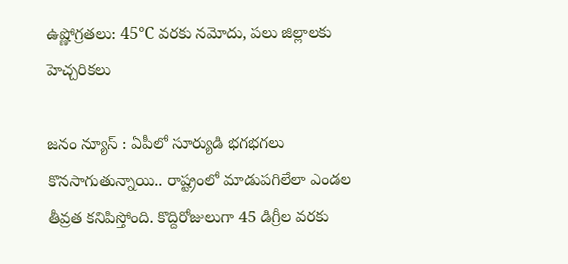ఉష్ణోగ్రతలు: 45°C వరకు నమోదు, పలు జిల్లాలకు హెచ్చరికలు

జనం న్యూస్ : ఏపీలో సూర్యుడి భగభగలు కొనసాగుతున్నాయి.. రాష్ట్రంలో మాడుపగిలేలా ఎండల తీవ్రత కనిపిస్తోంది. కొద్దిరోజులుగా 45 డిగ్రీల వరకు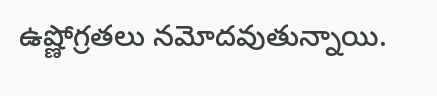ఉష్ణోగ్రతలు నమోదవుతున్నాయి.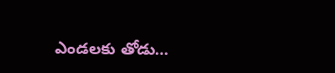ఎండలకు తోడు…